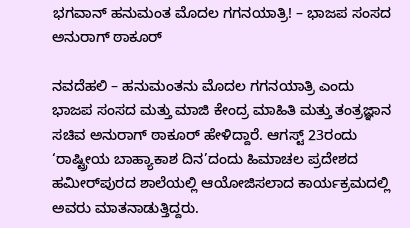ಭಗವಾನ್ ಹನುಮಂತ ಮೊದಲ ಗಗನಯಾತ್ರಿ! – ಭಾಜಪ ಸಂಸದ ಅನುರಾಗ್ ಠಾಕೂರ್

ನವದೆಹಲಿ – ಹನುಮಂತನು ಮೊದಲ ಗಗನಯಾತ್ರಿ ಎಂದು ಭಾಜಪ ಸಂಸದ ಮತ್ತು ಮಾಜಿ ಕೇಂದ್ರ ಮಾಹಿತಿ ಮತ್ತು ತಂತ್ರಜ್ಞಾನ ಸಚಿವ ಅನುರಾಗ್ ಠಾಕೂರ್ ಹೇಳಿದ್ದಾರೆ. ಆಗಸ್ಟ್ 23ರಂದು ‘ರಾಷ್ಟ್ರೀಯ ಬಾಹ್ಯಾಕಾಶ ದಿನ’ದಂದು ಹಿಮಾಚಲ ಪ್ರದೇಶದ ಹಮೀರ್‌ಪುರದ ಶಾಲೆಯಲ್ಲಿ ಆಯೋಜಿಸಲಾದ ಕಾರ್ಯಕ್ರಮದಲ್ಲಿ ಅವರು ಮಾತನಾಡುತ್ತಿದ್ದರು.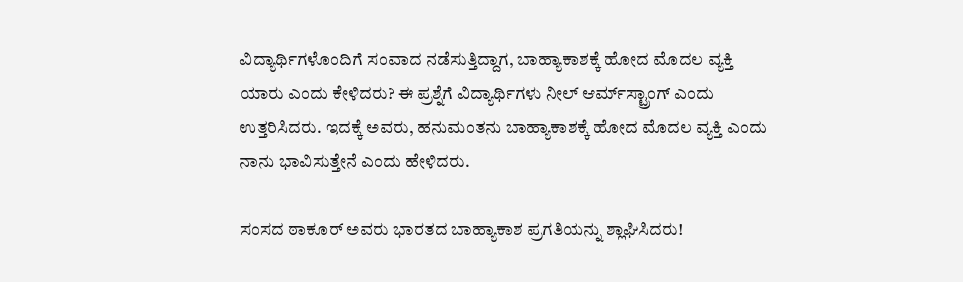ವಿದ್ಯಾರ್ಥಿಗಳೊಂದಿಗೆ ಸಂವಾದ ನಡೆಸುತ್ತಿದ್ದಾಗ, ಬಾಹ್ಯಾಕಾಶಕ್ಕೆ ಹೋದ ಮೊದಲ ವ್ಯಕ್ತಿ ಯಾರು ಎಂದು ಕೇಳಿದರು? ಈ ಪ್ರಶ್ನೆಗೆ ವಿದ್ಯಾರ್ಥಿಗಳು ನೀಲ್ ಆರ್ಮ್‌ಸ್ಟ್ರಾಂಗ್ ಎಂದು ಉತ್ತರಿಸಿದರು. ಇದಕ್ಕೆ ಅವರು, ಹನುಮಂತನು ಬಾಹ್ಯಾಕಾಶಕ್ಕೆ ಹೋದ ಮೊದಲ ವ್ಯಕ್ತಿ ಎಂದು ನಾನು ಭಾವಿಸುತ್ತೇನೆ ಎಂದು ಹೇಳಿದರು.

ಸಂಸದ ಠಾಕೂರ್ ಅವರು ಭಾರತದ ಬಾಹ್ಯಾಕಾಶ ಪ್ರಗತಿಯನ್ನು ಶ್ಲಾಘಿಸಿದರು!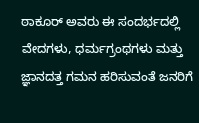ಠಾಕೂರ್ ಅವರು ಈ ಸಂದರ್ಭದಲ್ಲಿ ವೇದಗಳು, ಧರ್ಮಗ್ರಂಥಗಳು ಮತ್ತು ಜ್ಞಾನದತ್ತ ಗಮನ ಹರಿಸುವಂತೆ ಜನರಿಗೆ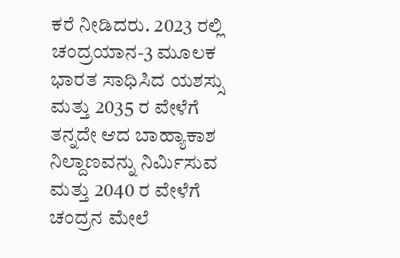ಕರೆ ನೀಡಿದರು. 2023 ರಲ್ಲಿ ಚಂದ್ರಯಾನ-3 ಮೂಲಕ ಭಾರತ ಸಾಧಿಸಿದ ಯಶಸ್ಸು ಮತ್ತು 2035 ರ ವೇಳೆಗೆ ತನ್ನದೇ ಆದ ಬಾಹ್ಯಾಕಾಶ ನಿಲ್ದಾಣವನ್ನು ನಿರ್ಮಿಸುವ ಮತ್ತು 2040 ರ ವೇಳೆಗೆ ಚಂದ್ರನ ಮೇಲೆ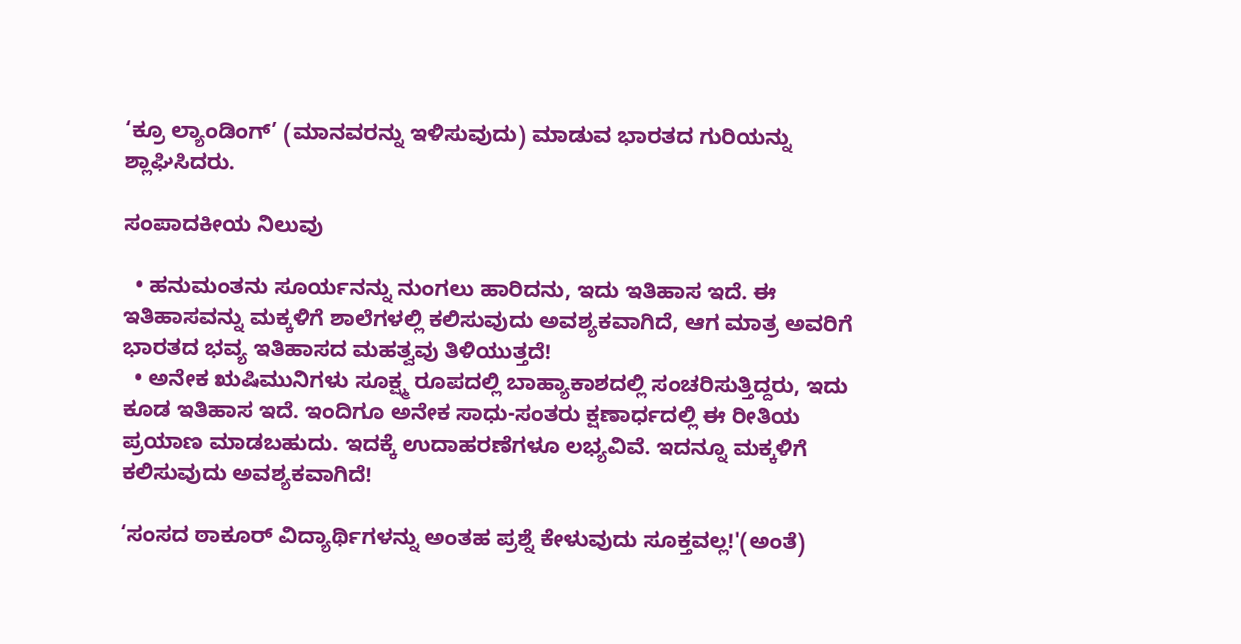‘ಕ್ರೂ ಲ್ಯಾಂಡಿಂಗ್’ (ಮಾನವರನ್ನು ಇಳಿಸುವುದು) ಮಾಡುವ ಭಾರತದ ಗುರಿಯನ್ನು ಶ್ಲಾಘಿಸಿದರು.

ಸಂಪಾದಕೀಯ ನಿಲುವು

  • ಹನುಮಂತನು ಸೂರ್ಯನನ್ನು ನುಂಗಲು ಹಾರಿದನು, ಇದು ಇತಿಹಾಸ ಇದೆ. ಈ ಇತಿಹಾಸವನ್ನು ಮಕ್ಕಳಿಗೆ ಶಾಲೆಗಳಲ್ಲಿ ಕಲಿಸುವುದು ಅವಶ್ಯಕವಾಗಿದೆ, ಆಗ ಮಾತ್ರ ಅವರಿಗೆ ಭಾರತದ ಭವ್ಯ ಇತಿಹಾಸದ ಮಹತ್ವವು ತಿಳಿಯುತ್ತದೆ!
  • ಅನೇಕ ಋಷಿಮುನಿಗಳು ಸೂಕ್ಷ್ಮ ರೂಪದಲ್ಲಿ ಬಾಹ್ಯಾಕಾಶದಲ್ಲಿ ಸಂಚರಿಸುತ್ತಿದ್ದರು, ಇದು ಕೂಡ ಇತಿಹಾಸ ಇದೆ. ಇಂದಿಗೂ ಅನೇಕ ಸಾಧು-ಸಂತರು ಕ್ಷಣಾರ್ಧದಲ್ಲಿ ಈ ರೀತಿಯ ಪ್ರಯಾಣ ಮಾಡಬಹುದು. ಇದಕ್ಕೆ ಉದಾಹರಣೆಗಳೂ ಲಭ್ಯವಿವೆ. ಇದನ್ನೂ ಮಕ್ಕಳಿಗೆ ಕಲಿಸುವುದು ಅವಶ್ಯಕವಾಗಿದೆ!

‘ಸಂಸದ ಠಾಕೂರ್ ವಿದ್ಯಾರ್ಥಿಗಳನ್ನು ಅಂತಹ ಪ್ರಶ್ನೆ ಕೇಳುವುದು ಸೂಕ್ತವಲ್ಲ!'(ಅಂತೆ)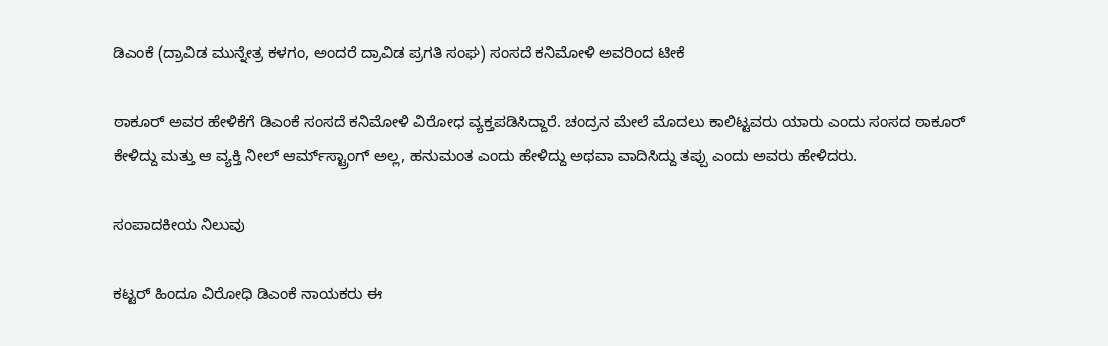ಡಿಎಂಕೆ (ದ್ರಾವಿಡ ಮುನ್ನೇತ್ರ ಕಳಗಂ, ಅಂದರೆ ದ್ರಾವಿಡ ಪ್ರಗತಿ ಸಂಘ) ಸಂಸದೆ ಕನಿಮೋಳಿ ಅವರಿಂದ ಟೀಕೆ

ಠಾಕೂರ್ ಅವರ ಹೇಳಿಕೆಗೆ ಡಿಎಂಕೆ ಸಂಸದೆ ಕನಿಮೋಳಿ ವಿರೋಧ ವ್ಯಕ್ತಪಡಿಸಿದ್ದಾರೆ. ಚಂದ್ರನ ಮೇಲೆ ಮೊದಲು ಕಾಲಿಟ್ಟವರು ಯಾರು ಎಂದು ಸಂಸದ ಠಾಕೂರ್ ಕೇಳಿದ್ದು ಮತ್ತು ಆ ವ್ಯಕ್ತಿ ನೀಲ್ ಆರ್ಮ್‌ಸ್ಟ್ರಾಂಗ್ ಅಲ್ಲ, ಹನುಮಂತ ಎಂದು ಹೇಳಿದ್ದು ಅಥವಾ ವಾದಿಸಿದ್ದು ತಪ್ಪು ಎಂದು ಅವರು ಹೇಳಿದರು.

ಸಂಪಾದಕೀಯ ನಿಲುವು

ಕಟ್ಟರ್ ಹಿಂದೂ ವಿರೋಧಿ ಡಿಎಂಕೆ ನಾಯಕರು ಈ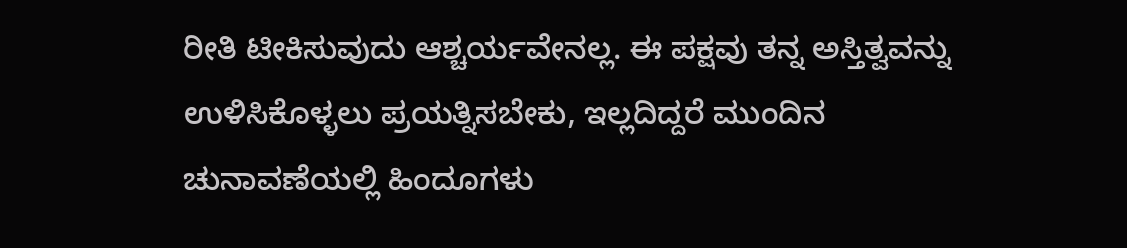ರೀತಿ ಟೀಕಿಸುವುದು ಆಶ್ಚರ್ಯವೇನಲ್ಲ. ಈ ಪಕ್ಷವು ತನ್ನ ಅಸ್ತಿತ್ವವನ್ನು ಉಳಿಸಿಕೊಳ್ಳಲು ಪ್ರಯತ್ನಿಸಬೇಕು, ಇಲ್ಲದಿದ್ದರೆ ಮುಂದಿನ ಚುನಾವಣೆಯಲ್ಲಿ ಹಿಂದೂಗಳು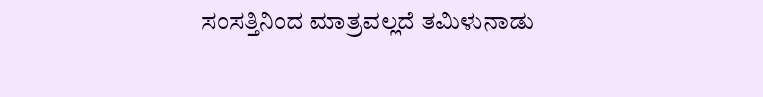ಸಂಸತ್ತಿನಿಂದ ಮಾತ್ರವಲ್ಲದೆ ತಮಿಳುನಾಡು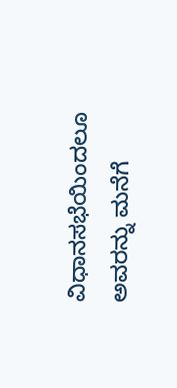ವಿಧಾನಸಭೆಯಿಂದಲೂ ಅವರನ್ನು ಮನೆಗೆ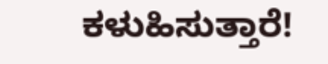ಕಳುಹಿಸುತ್ತಾರೆ!